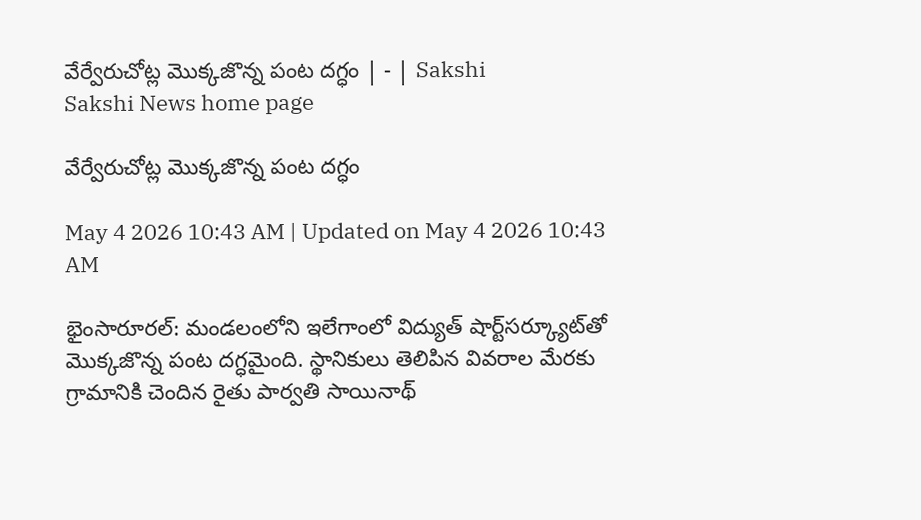వేర్వేరుచోట్ల మొక్కజొన్న పంట దగ్ధం | - | Sakshi
Sakshi News home page

వేర్వేరుచోట్ల మొక్కజొన్న పంట దగ్ధం

May 4 2026 10:43 AM | Updated on May 4 2026 10:43 AM

భైంసారూరల్‌: మండలంలోని ఇలేగాంలో విద్యుత్‌ షార్ట్‌సర్క్యూట్‌తో మొక్కజొన్న పంట దగ్ధమైంది. స్థానికులు తెలిపిన వివరాల మేరకు గ్రామానికి చెందిన రైతు పార్వతి సాయినాథ్‌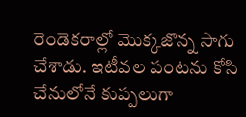రెండెకరాల్లో మొక్కజొన్న సాగు చేశాడు. ఇటీవల పంటను కోసి చేనులోనే కుప్పలుగా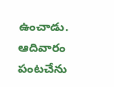ఉంచాడు. ఆదివారం పంటచేను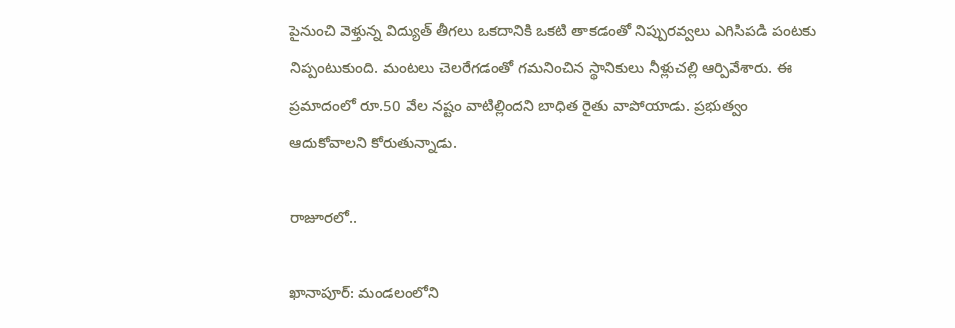పైనుంచి వెళ్తున్న విద్యుత్‌ తీగలు ఒకదానికి ఒకటి తాకడంతో నిప్పురవ్వలు ఎగిసిపడి పంటకు నిప్పంటుకుంది. మంటలు చెలరేగడంతో గమనించిన స్థానికులు నీళ్లుచల్లి ఆర్పివేశారు. ఈ ప్రమాదంలో రూ.50 వేల నష్టం వాటిల్లిందని బాధిత రైతు వాపోయాడు. ప్రభుత్వం ఆదుకోవాలని కోరుతున్నాడు.

రాజూరలో..

ఖానాపూర్‌: మండలంలోని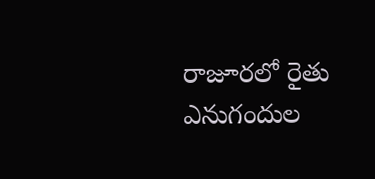రాజూరలో రైతు ఎనుగందుల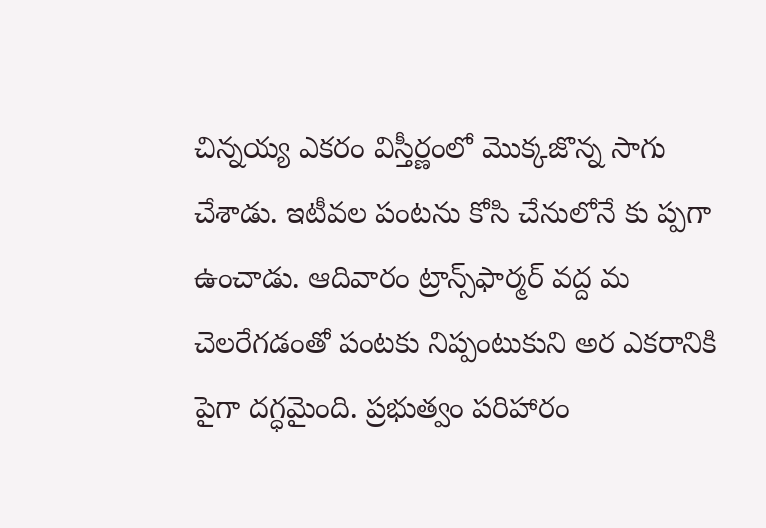చిన్నయ్య ఎకరం విస్తీర్ణంలో మొక్కజొన్న సాగు చేశాడు. ఇటీవల పంటను కోసి చేనులోనే కు ప్పగా ఉంచాడు. ఆదివారం ట్రాన్స్‌ఫార్మర్‌ వద్ద మ చెలరేగడంతో పంటకు నిప్పంటుకుని అర ఎకరానికి పైగా దగ్ధమైంది. ప్రభుత్వం పరిహారం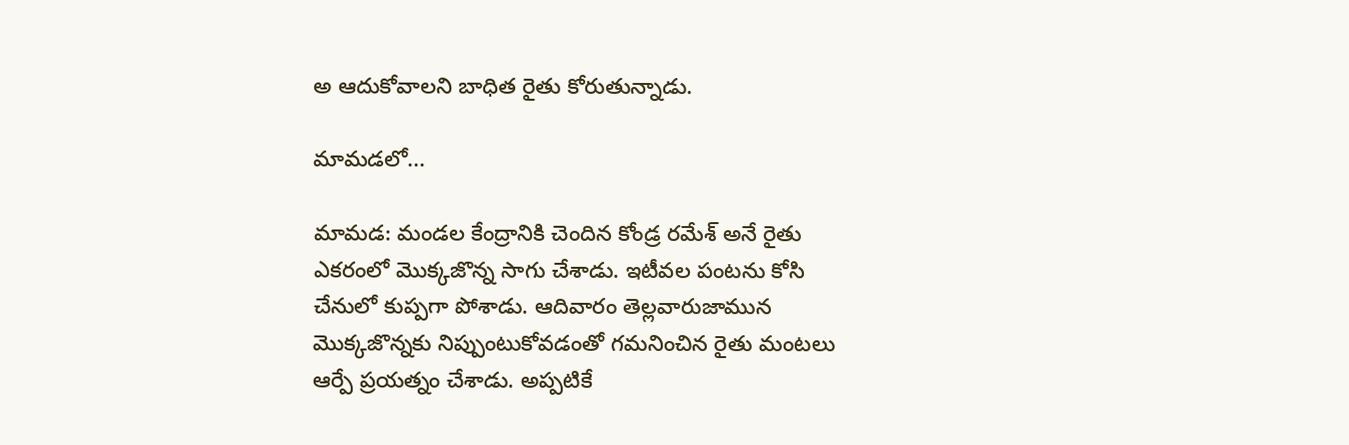అ ఆదుకోవాలని బాధిత రైతు కోరుతున్నాడు.

మామడలో...

మామడ: మండల కేంద్రానికి చెందిన కోండ్ర రమేశ్‌ అనే రైతు ఎకరంలో మొక్కజొన్న సాగు చేశాడు. ఇటీవల పంటను కోసి చేనులో కుప్పగా పోశాడు. ఆదివారం తెల్లవారుజామున మొక్కజొన్నకు నిప్పుంటుకోవడంతో గమనించిన రైతు మంటలు ఆర్పే ప్రయత్నం చేశాడు. అప్పటికే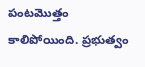పంటమొత్తం కాలిపోయింది. ప్రభుత్వం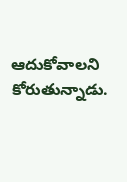ఆదుకోవాలని కోరుతున్నాడు.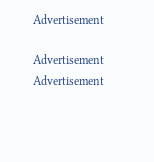Advertisement

Advertisement
Advertisement